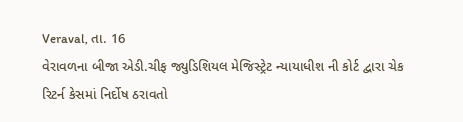Veraval, તા. 16
વેરાવળના બીજા એડી.ચીફ જ્યુડિશિયલ મેજિસ્ટ્રેટ ન્યાયાધીશ ની કોર્ટ દ્વારા ચેક રિટર્ન કેસમાં નિર્દોષ ઠરાવતો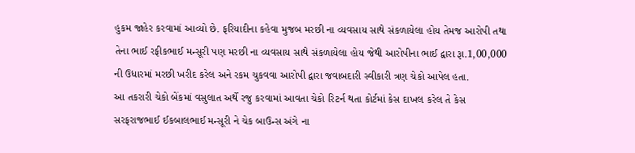હુકમ જાહેર કરવામાં આવ્યો છે. ફરિયાદીના કહેવા મુજબ મરછી ના વ્યવસાય સાથે સંકળાયેલા હોય તેમજ આરોપી તથા તેના ભાઈ રફીકભાઈ મન્સૂરી પણ મરછી ના વ્યવસાય સાથે સંકળાયેલા હોય જેથી આરોપીના ભાઈ દ્વારા રૂા.1,00,000 ની ઉધારમાં મરછી ખરીદ કરેલ અને રકમ ચુકવવા આરોપી દ્વારા જવાબદારી સ્વીકારી ત્રણ ચેકો આપેલ હતા.
આ તકરારી ચેકો બેંકમાં વસુલાત અર્થે રજુ કરવામાં આવતા ચેકો રિટર્ન થતા કોર્ટમાં કેસ દાખલ કરેલ તે કેસ સરફરાજભાઈ ઈકબાલભાઈ મન્સૂરી ને ચેક બાઉન્સ અંગે ના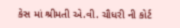કેસ માં શ્રીમતી એ.વી. ચૌધરી ની કોર્ટ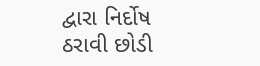દ્વારા નિર્દોષ ઠરાવી છોડી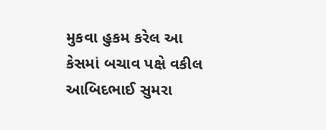મુકવા હુકમ કરેલ આ કેસમાં બચાવ પક્ષે વકીલ આબિદભાઈ સુમરા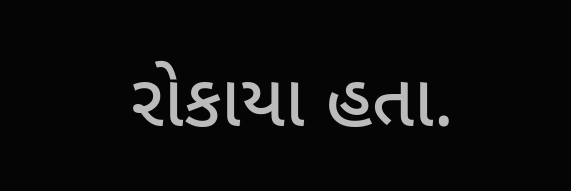રોકાયા હતા.